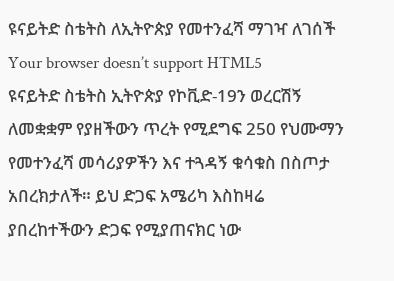ዩናይትድ ስቴትስ ለኢትዮጵያ የመተንፈሻ ማገዣ ለገሰች
Your browser doesn’t support HTML5
ዩናይትድ ስቴትስ ኢትዮጵያ የኮቪድ-19ን ወረርሽኝ ለመቋቋም የያዘችውን ጥረት የሚደግፍ 250 የህሙማን የመተንፈሻ መሳሪያዎችን እና ተጓዳኝ ቁሳቁስ በስጦታ አበረክታለች። ይህ ድጋፍ አሜሪካ እስከዛሬ ያበረከተችውን ድጋፍ የሚያጠናክር ነው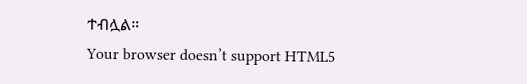ተብሏል።
Your browser doesn’t support HTML5